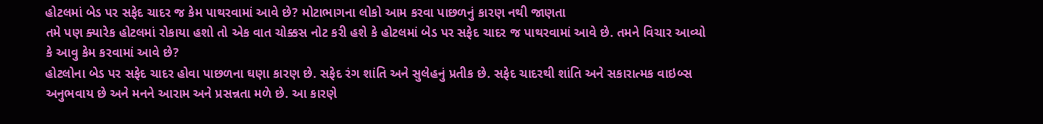હોટલમાં બેડ પર સફેદ ચાદર જ કેમ પાથરવામાં આવે છે? મોટાભાગના લોકો આમ કરવા પાછળનું કારણ નથી જાણતા
તમે પણ ક્યારેક હોટલમાં રોકાયા હશો તો એક વાત ચોક્કસ નોટ કરી હશે કે હોટલમાં બેડ પર સફેદ ચાદર જ પાથરવામાં આવે છે. તમને વિચાર આવ્યો કે આવુ કેમ કરવામાં આવે છે?
હોટલોના બેડ પર સફેદ ચાદર હોવા પાછળના ઘણા કારણ છે. સફેદ રંગ શાંતિ અને સુલેહનું પ્રતીક છે. સફેદ ચાદરથી શાંતિ અને સકારાત્મક વાઇબ્સ અનુભવાય છે અને મનને આરામ અને પ્રસન્નતા મળે છે. આ કારણે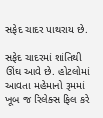સફેદ ચાદર પાથરાય છે.

સફેદ ચાદરમાં શાંતિથી ઊંઘ આવે છે. હોટલોમાં આવતા મહેમાનો રૂમમાં ખૂબ જ રિલેક્સ ફિલ કરે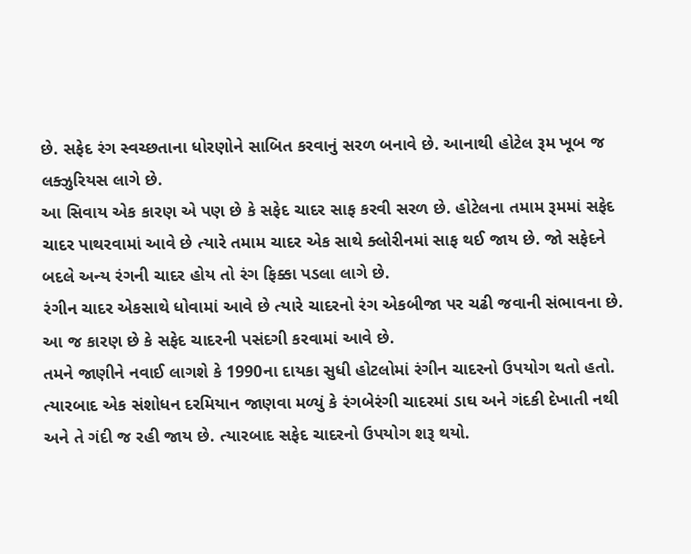છે. સફેદ રંગ સ્વચ્છતાના ધોરણોને સાબિત કરવાનું સરળ બનાવે છે. આનાથી હોટેલ રૂમ ખૂબ જ લક્ઝુરિયસ લાગે છે.
આ સિવાય એક કારણ એ પણ છે કે સફેદ ચાદર સાફ કરવી સરળ છે. હોટેલના તમામ રૂમમાં સફેદ ચાદર પાથરવામાં આવે છે ત્યારે તમામ ચાદર એક સાથે ક્લોરીનમાં સાફ થઈ જાય છે. જો સફેદને બદલે અન્ય રંગની ચાદર હોય તો રંગ ફિક્કા પડલા લાગે છે.
રંગીન ચાદર એકસાથે ધોવામાં આવે છે ત્યારે ચાદરનો રંગ એકબીજા પર ચઢી જવાની સંભાવના છે. આ જ કારણ છે કે સફેદ ચાદરની પસંદગી કરવામાં આવે છે.
તમને જાણીને નવાઈ લાગશે કે 1990ના દાયકા સુધી હોટલોમાં રંગીન ચાદરનો ઉપયોગ થતો હતો. ત્યારબાદ એક સંશોધન દરમિયાન જાણવા મળ્યું કે રંગબેરંગી ચાદરમાં ડાઘ અને ગંદકી દેખાતી નથી અને તે ગંદી જ રહી જાય છે. ત્યારબાદ સફેદ ચાદરનો ઉપયોગ શરૂ થયો.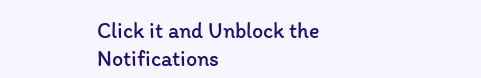Click it and Unblock the Notifications